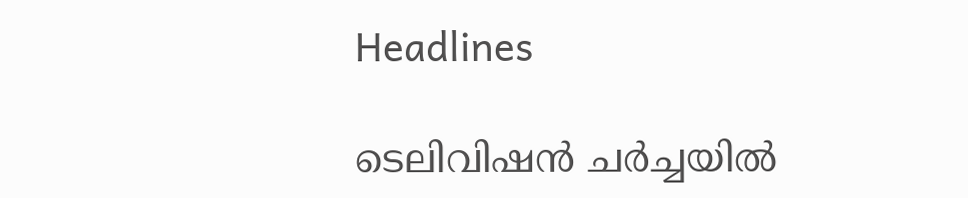Headlines

ടെലിവിഷൻ ചർച്ചയിൽ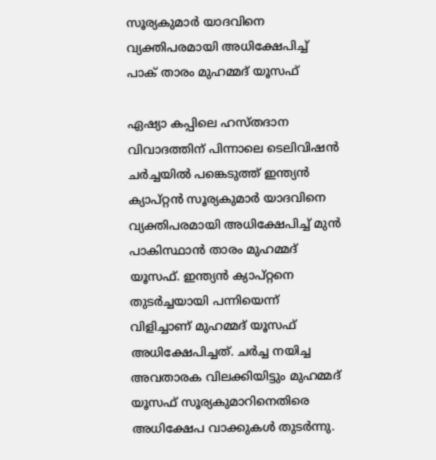സൂര്യകുമാർ യാദവിനെ വ്യക്തിപരമായി അധിക്ഷേപിച്ച് പാക് താരം മുഹമ്മദ് യൂസഫ്

ഏഷ്യാ കപ്പിലെ ഹസ്തദാന വിവാദത്തിന് പിന്നാലെ ടെലിവിഷൻ ചർച്ചയിൽ പങ്കെടുത്ത് ഇന്ത്യൻ ക്യാപ്റ്റൻ സൂര്യകുമാർ യാദവിനെ വ്യക്തിപരമായി അധിക്ഷേപിച്ച് മുൻ പാകിസ്ഥാൻ താരം മുഹമ്മദ് യൂസഫ്. ഇന്ത്യൻ ക്യാപ്റ്റനെ തുടർച്ചയായി പന്നിയെന്ന് വിളിച്ചാണ് മുഹമ്മദ് യൂസഫ് അധിക്ഷേപിച്ചത്. ചർച്ച നയിച്ച അവതാരക വിലക്കിയിട്ടും മുഹമ്മദ് യൂസഫ് സൂര്യകുമാറിനെതിരെ അധിക്ഷേപ വാക്കുകൾ തുടർന്നു.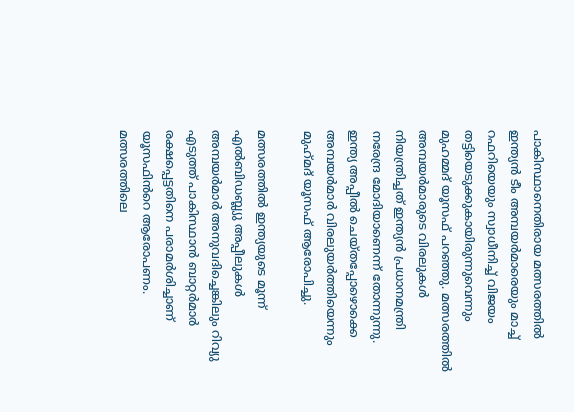പാകിസ്ഥാനെതിരായ മത്സരത്തിൽ ഇന്ത്യൻ ടീം അമ്പയർമാരെയും മാച്ച് റഫറിയെയും സ്വാധീനിച്ച് വിജയം തട്ടിയെടുക്കുകായിരുന്നുവെന്നും മുഹമ്മദ് യൂസഫ് പറഞ്ഞു. മത്സരത്തിൽ അമ്പയർമാരുടെ വിരലുകൾ നിയന്ത്രിച്ചത് ഇന്ത്യൻ പ്രധാനമന്ത്രി നരേന്ദ്ര മോദിയാണെന്ന് തോന്നുന്നു. ഇന്ത്യ അപ്പീൽ ചെയ്തപ്പോഴൊക്കെ അമ്പയർമാർ വിരലുയർത്തിയെന്നും മുഹ്‌മദ് യൂസഫ് ആരോപിച്ചു.

മത്സരത്തിൽ ഇന്ത്യയുടെ മൂന്ന് എൽബിഡബ്ല്യു അപ്പീലുകൾ അമ്പയർമാർ അനുവദിച്ചെങ്കിലും റിവ്യു എടുത്ത് പാകിസ്ഥാൻ ബാറ്റർമാർ രക്ഷപ്പെട്ടതിനെ പരാമർശിച്ചാണ് യൂസഫിൻറെ ആരോപണം. മത്സരത്തിലെ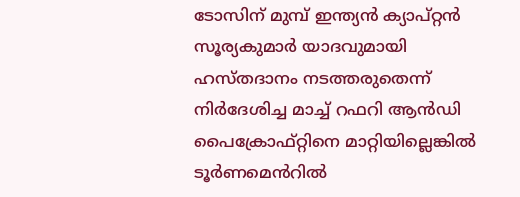ടോസിന് മുമ്പ് ഇന്ത്യൻ ക്യാപ്റ്റൻ സൂര്യകുമാർ യാദവുമായി ഹസ്തദാനം നടത്തരുതെന്ന് നിർദേശിച്ച മാച്ച് റഫറി ആൻഡി പൈക്രോഫ്റ്റിനെ മാറ്റിയില്ലെങ്കിൽ ടൂർണമെൻറിൽ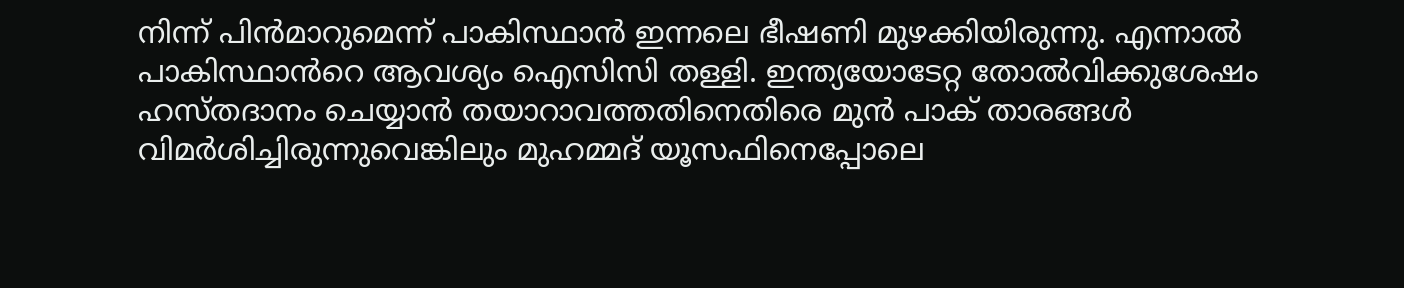നിന്ന് പിൻമാറുമെന്ന് പാകിസ്ഥാൻ ഇന്നലെ ഭീഷണി മുഴക്കിയിരുന്നു. എന്നാൽ പാകിസ്ഥാൻറെ ആവശ്യം ഐസിസി തള്ളി. ഇന്ത്യയോടേറ്റ തോൽവിക്കുശേഷം ഹസ്തദാനം ചെയ്യാൻ തയാറാവത്തതിനെതിരെ മുൻ പാക് താരങ്ങൾ വിമർശിച്ചിരുന്നുവെങ്കിലും മുഹമ്മദ് യൂസഫിനെപ്പോലെ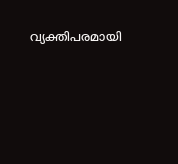വ്യക്തിപരമായി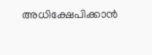അധിക്ഷേപിക്കാൻ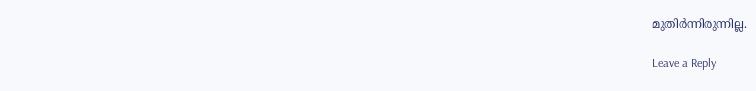മുതിർന്നിരുന്നില്ല.

Leave a Reply